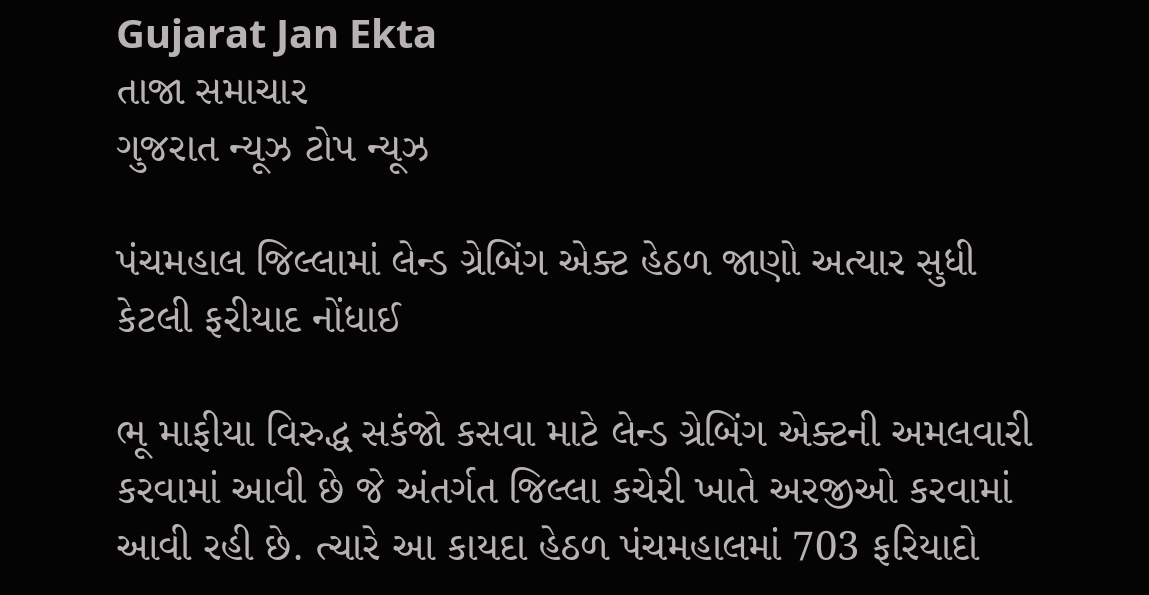Gujarat Jan Ekta
તાજા સમાચાર
ગુજરાત ન્યૂઝ ટોપ ન્યૂઝ

પંચમહાલ જિલ્લામાં લેન્ડ ગ્રેબિંગ એક્ટ હેઠળ જાણો અત્યાર સુધી કેટલી ફરીયાદ નોંધાઈ

ભૂ માફીયા વિરુદ્ધ સકંજો કસવા માટે લેન્ડ ગ્રેબિંગ એક્ટની અમલવારી કરવામાં આવી છે જે અંતર્ગત જિલ્લા કચેરી ખાતે અરજીઓ કરવામાં આવી રહી છે. ત્ચારે આ કાયદા હેઠળ પંચમહાલમાં 703 ફરિયાદો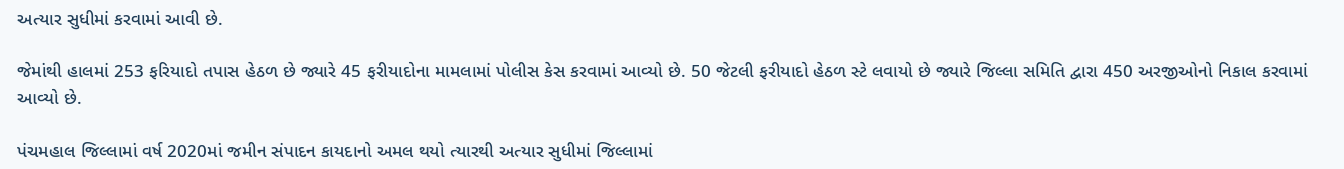અત્યાર સુધીમાં કરવામાં આવી છે.

જેમાંથી હાલમાં 253 ફરિયાદો તપાસ હેઠળ છે જ્યારે 45 ફરીયાદોના મામલામાં પોલીસ કેસ કરવામાં આવ્યો છે. 50 જેટલી ફરીયાદો હેઠળ સ્ટે લવાયો છે જ્યારે જિલ્લા સમિતિ દ્વારા 450 અરજીઓનો નિકાલ કરવામાં આવ્યો છે.

પંચમહાલ જિલ્લામાં વર્ષ 2020માં જમીન સંપાદન કાયદાનો અમલ થયો ત્યારથી અત્યાર સુધીમાં જિલ્લામાં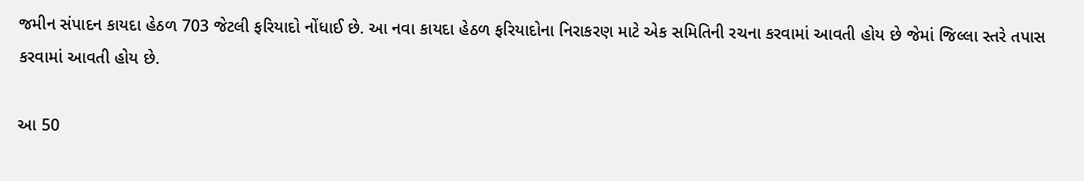જમીન સંપાદન કાયદા હેઠળ 703 જેટલી ફરિયાદો નોંધાઈ છે. આ નવા કાયદા હેઠળ ફરિયાદોના નિરાકરણ માટે એક સમિતિની રચના કરવામાં આવતી હોય છે જેમાં જિલ્લા સ્તરે તપાસ કરવામાં આવતી હોય છે.

આ 50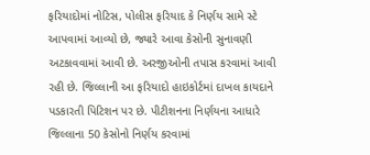ફરિયાદોમાં નોટિસ, પોલીસ ફરિયાદ કે નિર્ણય સામે સ્ટે આપવામાં આવ્યો છે, જ્યારે આવા કેસોની સુનાવણી અટકાવવામાં આવી છે. અરજીઓની તપાસ કરવામાં આવી રહી છે. જિલ્લાની આ ફરિયાદો હાઇકોર્ટમાં દાખલ કાયદાને પડકારતી પિટિશન પર છે. પીટીશનના નિર્ણયના આધારે જિલ્લાના 50 કેસોનો નિર્ણય કરવામાં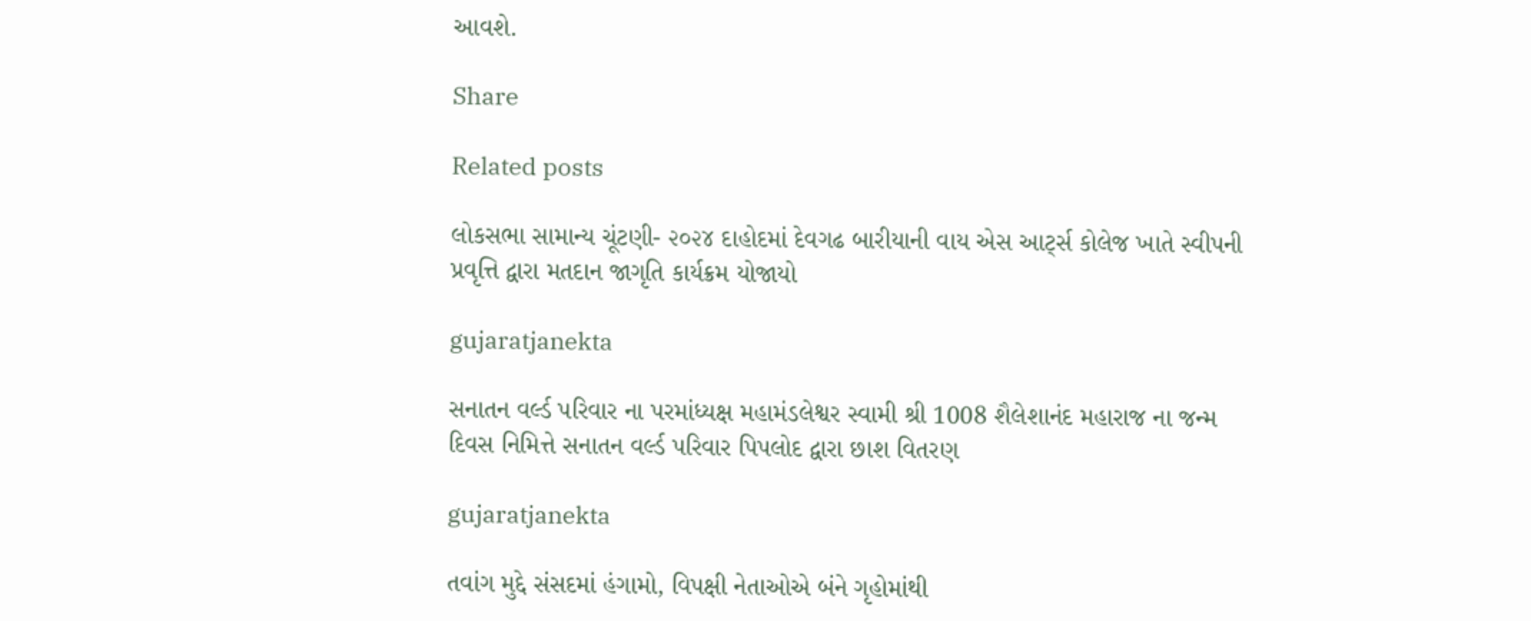આવશે.

Share

Related posts

લોકસભા સામાન્ય ચૂંટણી- ૨૦૨૪ દાહોદમાં દેવગઢ બારીયાની વાય એસ આર્ટ્સ કોલેજ ખાતે સ્વીપની પ્રવૃત્તિ દ્વારા મતદાન જાગૃતિ કાર્યક્રમ યોજાયો

gujaratjanekta

સનાતન વર્લ્ડ પરિવાર ના પરમાંધ્યક્ષ મહામંડલેશ્વર સ્વામી શ્રી 1008 શૈલેશાનંદ મહારાજ ના જન્મ દિવસ નિમિત્તે સનાતન વર્લ્ડ પરિવાર પિપલોદ દ્વારા છાશ વિતરણ

gujaratjanekta

તવાંગ મુદ્દે સંસદમાં હંગામો, વિપક્ષી નેતાઓએ બંને ગૃહોમાંથી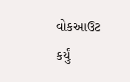વોકઆઉટ કર્યું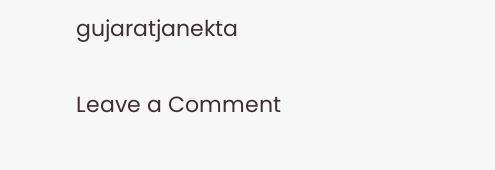gujaratjanekta

Leave a Comment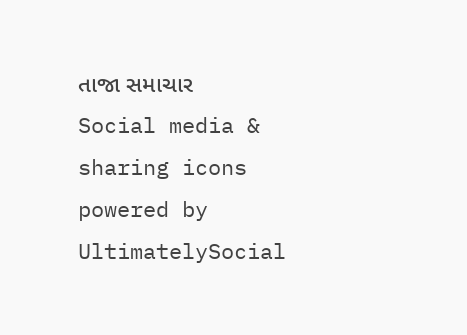તાજા સમાચાર
Social media & sharing icons powered by UltimatelySocial